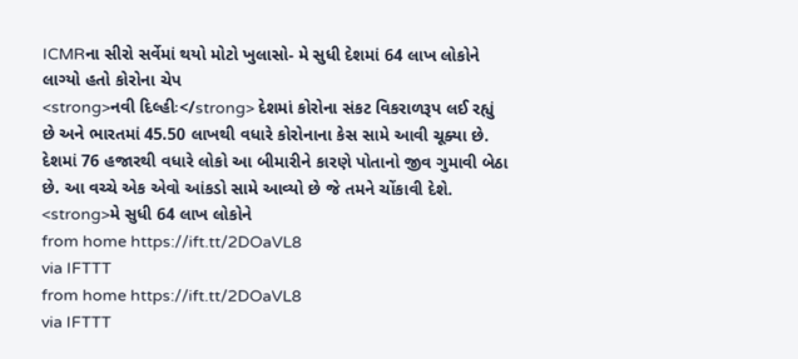ICMRના સીરો સર્વેમાં થયો મોટો ખુલાસો- મે સુધી દેશમાં 64 લાખ લોકોને લાગ્યો હતો કોરોના ચેપ
<strong>નવી દિલ્હીઃ</strong> દેશમાં કોરોના સંકટ વિકરાળરૂપ લઈ રહ્યું છે અને ભારતમાં 45.50 લાખથી વધારે કોરોનાના કેસ સામે આવી ચૂક્યા છે. દેશમાં 76 હજારથી વધારે લોકો આ બીમારીને કારણે પોતાનો જીવ ગુમાવી બેઠા છે. આ વચ્ચે એક એવો આંકડો સામે આવ્યો છે જે તમને ચોંકાવી દેશે. <strong>મે સુધી 64 લાખ લોકોને
from home https://ift.tt/2DOaVL8
via IFTTT
from home https://ift.tt/2DOaVL8
via IFTTT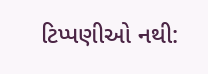ટિપ્પણીઓ નથી: